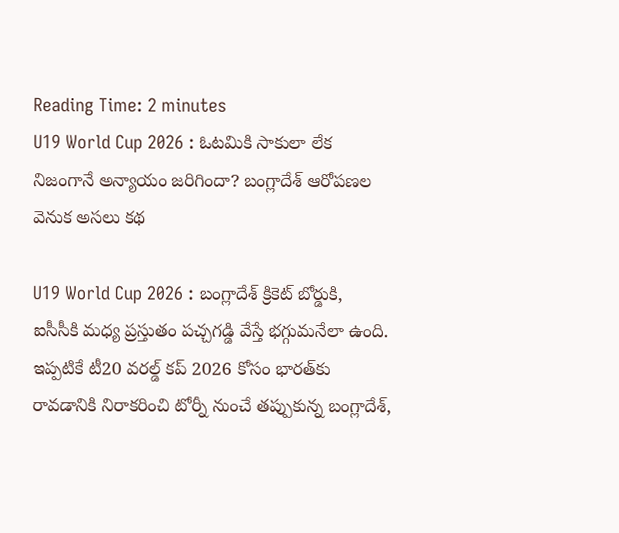Reading Time: 2 minutes
U19 World Cup 2026 : ఓటమికి సాకులా లేక నిజంగానే అన్యాయం జరిగిందా? బంగ్లాదేశ్ ఆరోపణల వెనుక అసలు కథ

U19 World Cup 2026 : బంగ్లాదేశ్ క్రికెట్ బోర్డుకి, ఐసీసీకి మధ్య ప్రస్తుతం పచ్చగడ్డి వేస్తే భగ్గుమనేలా ఉంది. ఇప్పటికే టీ20 వరల్డ్ కప్ 2026 కోసం భారత్‌కు రావడానికి నిరాకరించి టోర్నీ నుంచే తప్పుకున్న బంగ్లాదేశ్,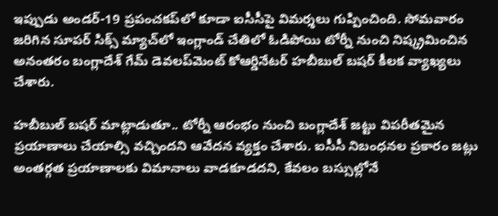ఇప్పుడు అండర్-19 ప్రపంచకప్‌లో కూడా ఐసీసీపై విమర్శలు గుప్పించింది. సోమవారం జరిగిన సూపర్ సిక్స్ మ్యాచ్‌లో ఇంగ్లాండ్ చేతిలో ఓడిపోయి టోర్నీ నుంచి నిష్క్రమించిన అనంతరం బంగ్లాదేశ్ గేమ్ డెవలప్‌మెంట్ కోఆర్డినేటర్ హబీబుల్ బషర్ కీలక వ్యాఖ్యలు చేశారు.

హబీబుల్ బషర్ మాట్లాడుతూ.. టోర్నీ ఆరంభం నుంచి బంగ్లాదేశ్ జట్టు విపరీతమైన ప్రయాణాలు చేయాల్సి వచ్చిందని ఆవేదన వ్యక్తం చేశారు. ఐసీసీ నిబంధనల ప్రకారం జట్లు అంతర్గత ప్రయాణాలకు విమానాలు వాడకూడదని, కేవలం బస్సుల్లోనే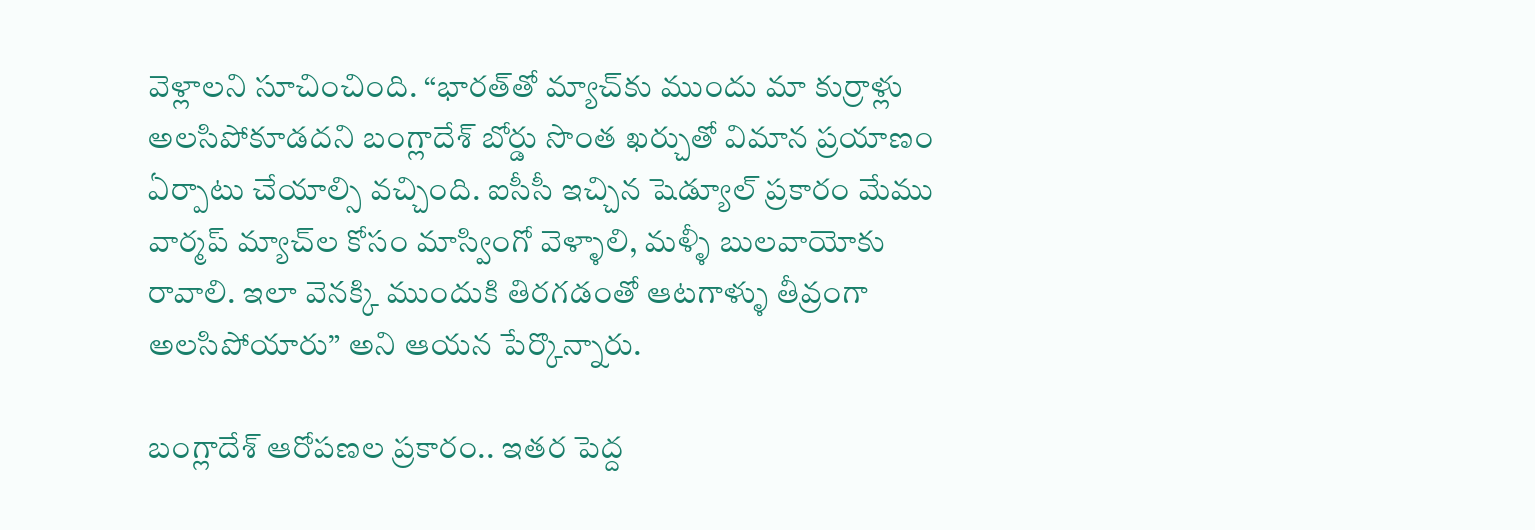వెళ్లాలని సూచించింది. “భారత్‌తో మ్యాచ్‌కు ముందు మా కుర్రాళ్లు అలసిపోకూడదని బంగ్లాదేశ్ బోర్డు సొంత ఖర్చుతో విమాన ప్రయాణం ఏర్పాటు చేయాల్సి వచ్చింది. ఐసీసీ ఇచ్చిన షెడ్యూల్ ప్రకారం మేము వార్మప్ మ్యాచ్‌ల కోసం మాస్వింగో వెళ్ళాలి, మళ్ళీ బులవాయోకు రావాలి. ఇలా వెనక్కి ముందుకి తిరగడంతో ఆటగాళ్ళు తీవ్రంగా అలసిపోయారు” అని ఆయన పేర్కొన్నారు.

బంగ్లాదేశ్ ఆరోపణల ప్రకారం.. ఇతర పెద్ద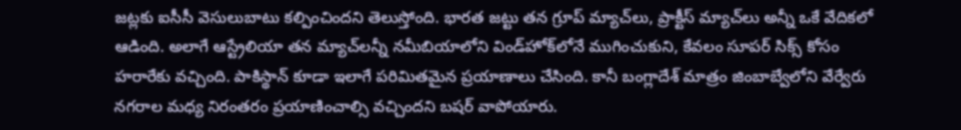జట్లకు ఐసీసీ వెసులుబాటు కల్పించిందని తెలుస్తోంది. భారత జట్టు తన గ్రూప్ మ్యాచ్‌లు, ప్రాక్టీస్ మ్యాచ్‌లు అన్నీ ఒకే వేదికలో ఆడింది. అలాగే ఆస్ట్రేలియా తన మ్యాచ్‌లన్నీ నమీబియాలోని విండ్‌హోక్‌లోనే ముగించుకుని, కేవలం సూపర్ సిక్స్ కోసం హరారేకు వచ్చింది. పాకిస్థాన్ కూడా ఇలాగే పరిమితమైన ప్రయాణాలు చేసింది. కానీ బంగ్లాదేశ్ మాత్రం జింబాబ్వేలోని వేర్వేరు నగరాల మధ్య నిరంతరం ప్రయాణించాల్సి వచ్చిందని బషర్ వాపోయారు.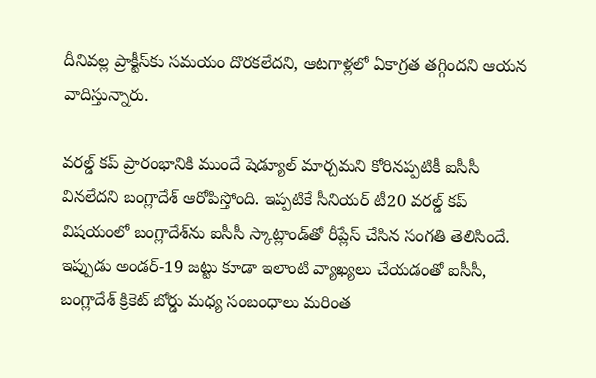దీనివల్ల ప్రాక్టీస్‌కు సమయం దొరకలేదని, ఆటగాళ్లలో ఏకాగ్రత తగ్గిందని ఆయన వాదిస్తున్నారు.

వరల్డ్ కప్ ప్రారంభానికి ముందే షెడ్యూల్ మార్చమని కోరినప్పటికీ ఐసీసీ వినలేదని బంగ్లాదేశ్ ఆరోపిస్తోంది. ఇప్పటికే సీనియర్ టీ20 వరల్డ్ కప్ విషయంలో బంగ్లాదేశ్‌ను ఐసీసీ స్కాట్లాండ్‌తో రీప్లేస్ చేసిన సంగతి తెలిసిందే. ఇప్పుడు అండర్-19 జట్టు కూడా ఇలాంటి వ్యాఖ్యలు చేయడంతో ఐసీసీ, బంగ్లాదేశ్ క్రికెట్ బోర్డు మధ్య సంబంధాలు మరింత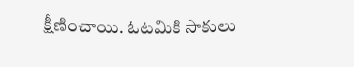క్షీణించాయి. ఓటమికి సాకులు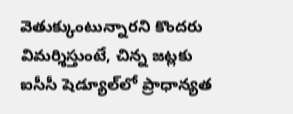వెతుక్కుంటున్నారని కొందరు విమర్శిస్తుంటే, చిన్న జట్లకు ఐసీసీ షెడ్యూల్‌లో ప్రాధాన్యత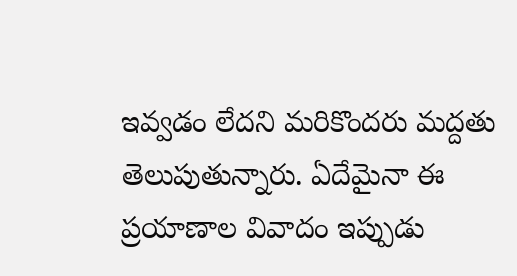ఇవ్వడం లేదని మరికొందరు మద్దతు తెలుపుతున్నారు. ఏదేమైనా ఈ ప్రయాణాల వివాదం ఇప్పుడు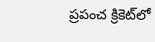ప్రపంచ క్రికెట్‌లో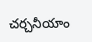చర్చనీయాం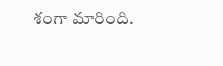శంగా మారింది.